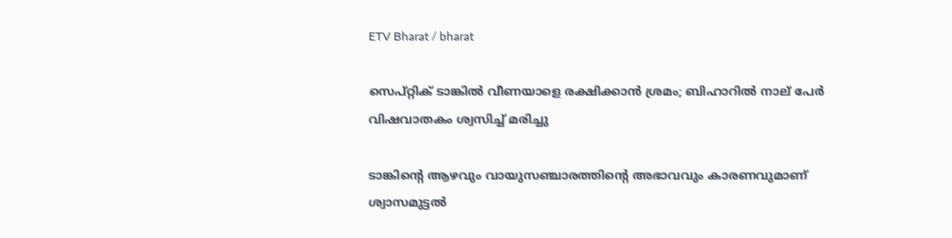ETV Bharat / bharat

സെപ്റ്റിക് ടാങ്കിൽ വീണയാളെ രക്ഷിക്കാൻ ശ്രമം; ബിഹാറില്‍ നാല് പേർ വിഷവാതകം ശ്വസിച്ച് മരിച്ചു

ടാങ്കിൻ്റെ ആഴവും വായുസഞ്ചാരത്തിൻ്റെ അഭാവവും കാരണവുമാണ് ശ്വാസമുട്ടൽ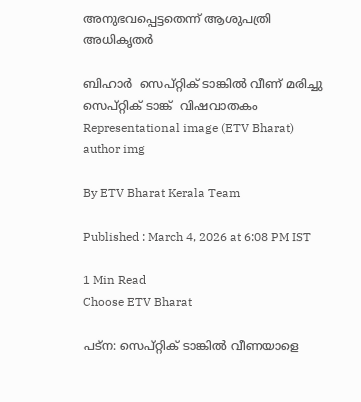അനുഭവപ്പെട്ടതെന്ന് ആശുപത്രി അധികൃതർ

ബിഹാർ  സെപ്റ്റിക് ടാങ്കില്‍ വീണ് മരിച്ചു  സെപ്‌റ്റിക് ടാങ്ക്  വിഷവാതകം
Representational image (ETV Bharat)
author img

By ETV Bharat Kerala Team

Published : March 4, 2026 at 6:08 PM IST

1 Min Read
Choose ETV Bharat

പട്‌ന: സെപ്റ്റിക് ടാങ്കിൽ വീണയാളെ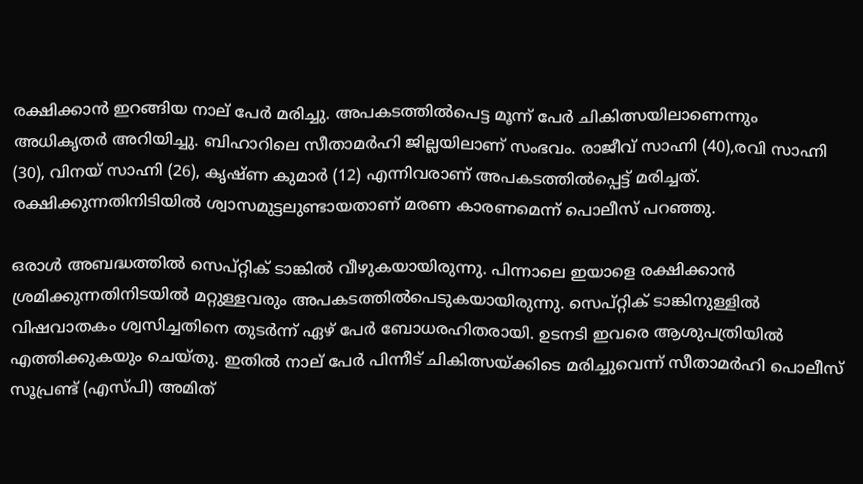രക്ഷിക്കാൻ ഇറങ്ങിയ നാല് പേർ മരിച്ചു. അപകടത്തില്‍പെട്ട മൂന്ന് പേർ ചികിത്സയിലാണെന്നും അധികൃതര്‍ അറിയിച്ചു. ബിഹാറിലെ സീതാമർഹി ജില്ലയിലാണ് സംഭവം. രാജീവ് സാഹ്നി (40),രവി സാഹ്നി (30), വിനയ് സാഹ്നി (26), കൃഷ്‌ണ കുമാർ (12) എന്നിവരാണ് അപകടത്തിൽപ്പെട്ട് മരിച്ചത്. രക്ഷിക്കുന്നതിനിടിയിൽ ശ്വാസമുട്ടലുണ്ടായതാണ് മരണ കാരണമെന്ന് പൊലീസ് പറഞ്ഞു.

ഒരാൾ അബദ്ധത്തിൽ സെപ്റ്റിക് ടാങ്കിൽ വീഴുകയായിരുന്നു. പിന്നാലെ ഇയാളെ രക്ഷിക്കാൻ ശ്രമിക്കുന്നതിനിടയിൽ മറ്റുള്ളവരും അപകടത്തിൽപെടുകയായിരുന്നു. സെപ്റ്റിക് ടാങ്കിനുള്ളിൽ വിഷവാതകം ശ്വസിച്ചതിനെ തുടർന്ന് ഏഴ് പേർ ബോധരഹിതരായി. ഉടനടി ഇവരെ ആശുപത്രിയിൽ എത്തിക്കുകയും ചെയ്‌തു. ഇതിൽ നാല് പേർ പിന്നീട് ചികിത്സയ്ക്കിടെ മരിച്ചുവെന്ന് സീതാമർഹി പൊലീസ് സൂപ്രണ്ട് (എസ്പി) അമിത്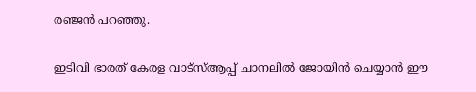രഞ്ജൻ പറഞ്ഞു.

ഇടിവി ഭാരത് കേരള വാട്‌സ്‌ആപ്പ് ചാനലില്‍ ജോയിന്‍ ചെയ്യാന്‍ ഈ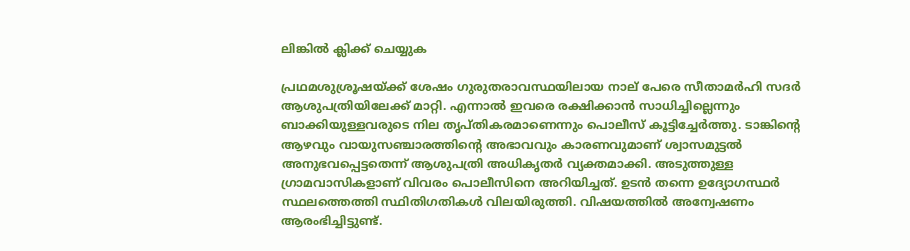ലിങ്കില്‍ ക്ലിക്ക് ചെയ്യുക

പ്രഥമശുശ്രൂഷയ്ക്ക് ശേഷം ഗുരുതരാവസ്ഥയിലായ നാല് പേരെ സീതാമർഹി സദർ ആശുപത്രിയിലേക്ക് മാറ്റി. എന്നാൽ ഇവരെ രക്ഷിക്കാൻ സാധിച്ചില്ലെന്നും ബാക്കിയുള്ളവരുടെ നില തൃപ്‌തികരമാണെന്നും പൊലീസ് കൂട്ടിച്ചേർത്തു. ടാങ്കിൻ്റെ ആഴവും വായുസഞ്ചാരത്തിൻ്റെ അഭാവവും കാരണവുമാണ് ശ്വാസമുട്ടൽ അനുഭവപ്പെട്ടതെന്ന് ആശുപത്രി അധികൃതർ വ്യക്തമാക്കി. അടുത്തുള്ള ഗ്രാമവാസികളാണ് വിവരം പൊലീസിനെ അറിയിച്ചത്. ഉടൻ തന്നെ ഉദ്യോഗസ്ഥർ സ്ഥലത്തെത്തി സ്ഥിതിഗതികൾ വിലയിരുത്തി. വിഷയത്തിൽ അന്വേഷണം ആരംഭിച്ചിട്ടുണ്ട്.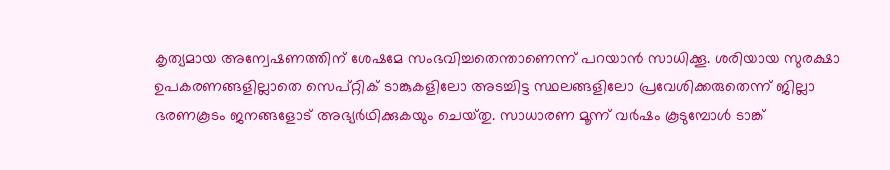കൃത്യമായ അന്വേഷണത്തിന് ശേഷമേ സംഭവിച്ചതെന്താണെന്ന് പറയാൻ സാധിക്കൂ. ശരിയായ സുരക്ഷാ ഉപകരണങ്ങളില്ലാതെ സെപ്റ്റിക് ടാങ്കുകളിലോ അടച്ചിട്ട സ്ഥലങ്ങളിലോ പ്രവേശിക്കരുതെന്ന് ജില്ലാ ഭരണകൂടം ജനങ്ങളോട് അഭ്യർഥിക്കുകയും ചെയ്‌തു. സാധാരണ മൂന്ന് വർഷം കൂടുമ്പോൾ ടാങ്ക്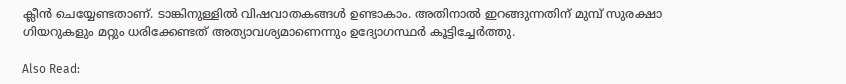ക്ലീൻ ചെയ്യേണ്ടതാണ്. ടാങ്കിനുള്ളിൽ വിഷവാതകങ്ങൾ ഉണ്ടാകാം. അതിനാൽ ഇറങ്ങുന്നതിന് മുമ്പ് സുരക്ഷാ ഗിയറുകളും മറ്റും ധരിക്കേണ്ടത് അത്യാവശ്യമാണെന്നും ഉദ്യോഗസ്ഥർ കൂട്ടിച്ചേർത്തു.

Also Read: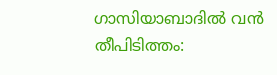ഗാസിയാബാദിൽ വൻ തീപിടിത്തം: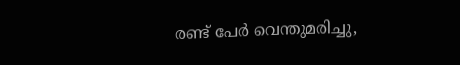രണ്ട് പേർ വെന്തുമരിച്ചു,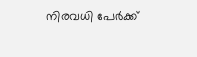നിരവധി പേർക്ക്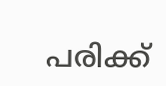പരിക്ക്